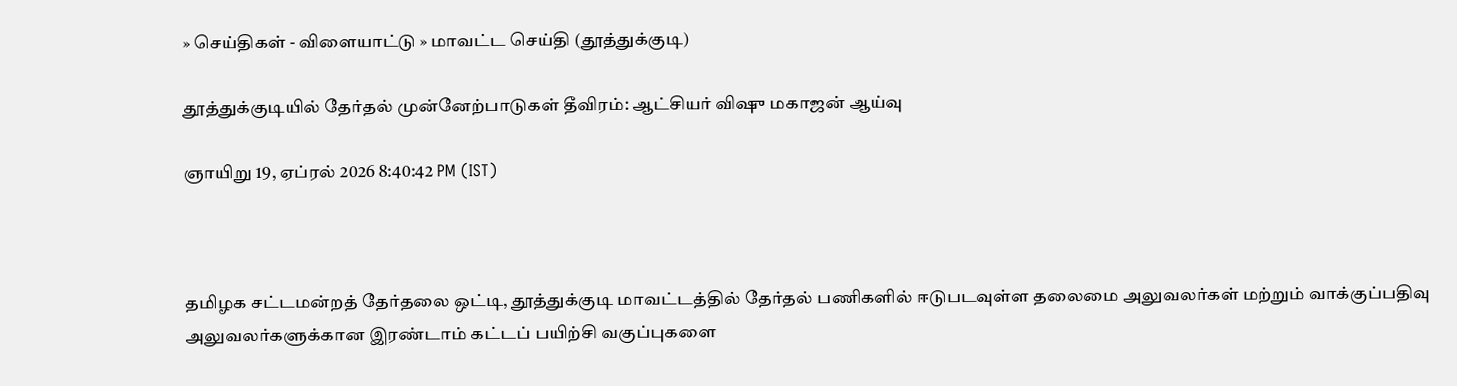» செய்திகள் - விளையாட்டு » மாவட்ட செய்தி (தூத்துக்குடி)

தூத்துக்குடியில் தேர்தல் முன்னேற்பாடுகள் தீவிரம்: ஆட்சியர் விஷு மகாஜன் ஆய்வு

ஞாயிறு 19, ஏப்ரல் 2026 8:40:42 PM (IST)



தமிழக சட்டமன்றத் தேர்தலை ஒட்டி, தூத்துக்குடி மாவட்டத்தில் தேர்தல் பணிகளில் ஈடுபடவுள்ள தலைமை அலுவலர்கள் மற்றும் வாக்குப்பதிவு அலுவலர்களுக்கான இரண்டாம் கட்டப் பயிற்சி வகுப்புகளை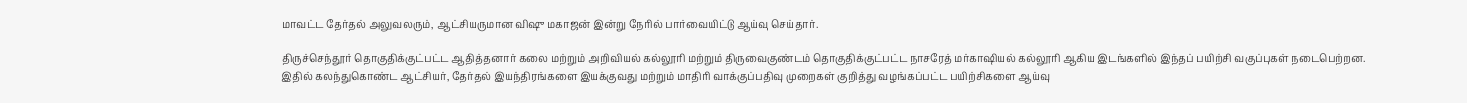மாவட்ட தேர்தல் அலுவலரும், ஆட்சியருமான விஷு மகாஜன் இன்று நேரில் பார்வையிட்டு ஆய்வு செய்தார்.

திருச்செந்தூர் தொகுதிக்குட்பட்ட ஆதித்தனார் கலை மற்றும் அறிவியல் கல்லூரி மற்றும் திருவைகுண்டம் தொகுதிக்குட்பட்ட நாசரேத் மர்காஷியல் கல்லூரி ஆகிய இடங்களில் இந்தப் பயிற்சி வகுப்புகள் நடைபெற்றன. இதில் கலந்துகொண்ட ஆட்சியர், தேர்தல் இயந்திரங்களை இயக்குவது மற்றும் மாதிரி வாக்குப்பதிவு முறைகள் குறித்து வழங்கப்பட்ட பயிற்சிகளை ஆய்வு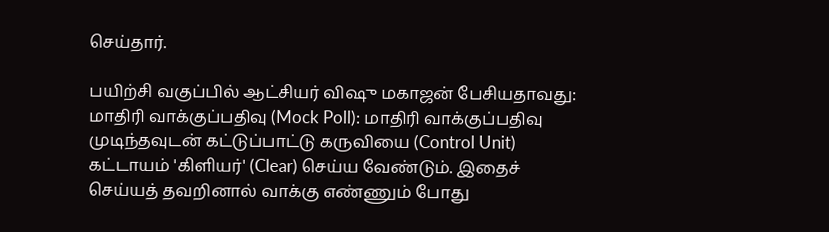செய்தார்.

பயிற்சி வகுப்பில் ஆட்சியர் விஷு மகாஜன் பேசியதாவது: மாதிரி வாக்குப்பதிவு (Mock Poll): மாதிரி வாக்குப்பதிவு முடிந்தவுடன் கட்டுப்பாட்டு கருவியை (Control Unit) கட்டாயம் 'கிளியர்' (Clear) செய்ய வேண்டும். இதைச் செய்யத் தவறினால் வாக்கு எண்ணும் போது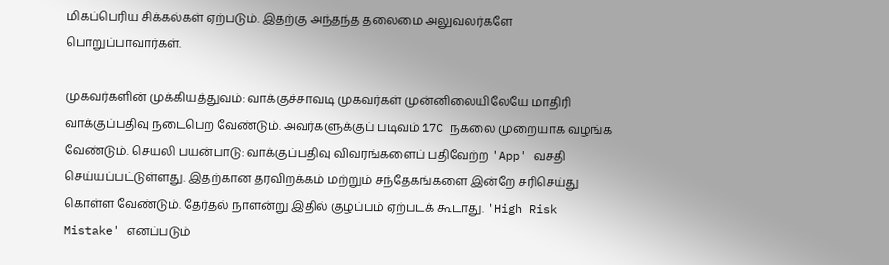மிகப்பெரிய சிக்கல்கள் ஏற்படும். இதற்கு அந்தந்த தலைமை அலுவலர்களே பொறுப்பாவார்கள்.

முகவர்களின் முக்கியத்துவம்: வாக்குச்சாவடி முகவர்கள் முன்னிலையிலேயே மாதிரி வாக்குப்பதிவு நடைபெற வேண்டும். அவர்களுக்குப் படிவம் 17C நகலை முறையாக வழங்க வேண்டும். செயலி பயன்பாடு: வாக்குப்பதிவு விவரங்களைப் பதிவேற்ற 'App' வசதி செய்யப்பட்டுள்ளது. இதற்கான தரவிறக்கம் மற்றும் சந்தேகங்களை இன்றே சரிசெய்து கொள்ள வேண்டும். தேர்தல் நாளன்று இதில் குழப்பம் ஏற்படக் கூடாது. 'High Risk Mistake' எனப்படும்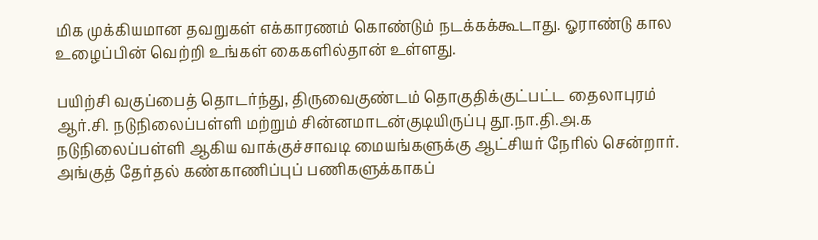மிக முக்கியமான தவறுகள் எக்காரணம் கொண்டும் நடக்கக்கூடாது. ஓராண்டு கால உழைப்பின் வெற்றி உங்கள் கைகளில்தான் உள்ளது.

பயிற்சி வகுப்பைத் தொடர்ந்து, திருவைகுண்டம் தொகுதிக்குட்பட்ட தைலாபுரம் ஆர்.சி. நடுநிலைப்பள்ளி மற்றும் சின்னமாடன்குடியிருப்பு தூ.நா.தி.அ.க நடுநிலைப்பள்ளி ஆகிய வாக்குச்சாவடி மையங்களுக்கு ஆட்சியர் நேரில் சென்றார். அங்குத் தேர்தல் கண்காணிப்புப் பணிகளுக்காகப்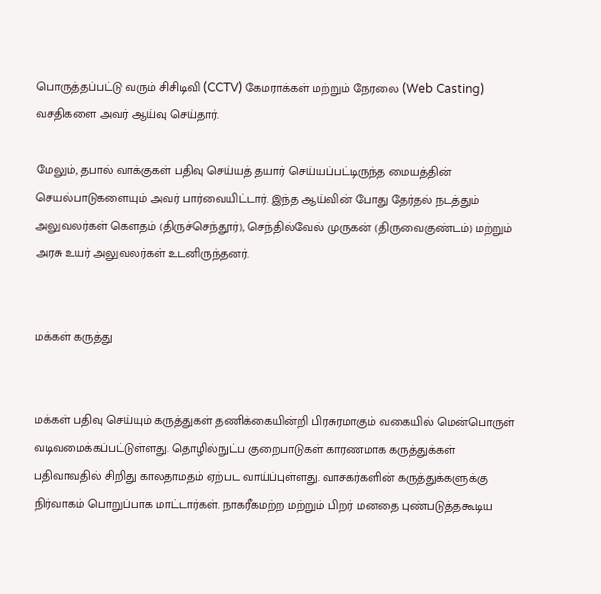பொருத்தப்பட்டு வரும் சிசிடிவி (CCTV) கேமராக்கள் மற்றும் நேரலை (Web Casting) வசதிகளை அவர் ஆய்வு செய்தார்.

மேலும், தபால் வாக்குகள் பதிவு செய்யத் தயார் செய்யப்பட்டிருந்த மையத்தின் செயல்பாடுகளையும் அவர் பார்வையிட்டார். இந்த ஆய்வின் போது தேர்தல் நடத்தும் அலுவலர்கள் கௌதம் (திருச்செந்தூர்), செந்தில்வேல் முருகன் (திருவைகுண்டம்) மற்றும் அரசு உயர் அலுவலர்கள் உடனிருந்தனர்.


மக்கள் கருத்து


மக்கள் பதிவு செய்யும் கருத்துகள் தணிக்கையின்றி பிரசுரமாகும் வகையில் மென்பொருள் வடிவமைக்கப்பட்டுள்ளது. தொழில்நுட்ப குறைபாடுகள் காரணமாக கருத்துக்கள் பதிவாவதில் சிறிது காலதாமதம் ஏற்பட வாய்ப்புள்ளது. வாசகர்களின் கருத்துக்களுக்கு நிர்வாகம் பொறுப்பாக மாட்டார்கள். நாகரீகமற்ற மற்றும் பிறர் மனதை புண்படுத்தகூடிய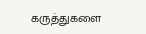கருத்துகளை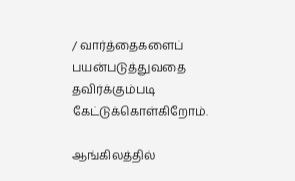/ வார்த்தைகளைப் பயன்படுத்துவதை தவிர்க்கும்படி கேட்டுக்கொள்கிறோம்.

ஆங்கிலத்தில்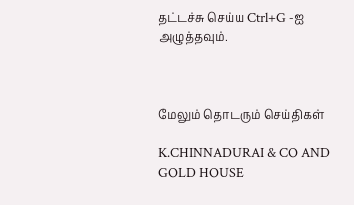தட்டச்சு செய்ய Ctrl+G -ஐ அழுத்தவும்.



மேலும் தொடரும் செய்திகள்

K.CHINNADURAI & CO AND GOLD HOUSE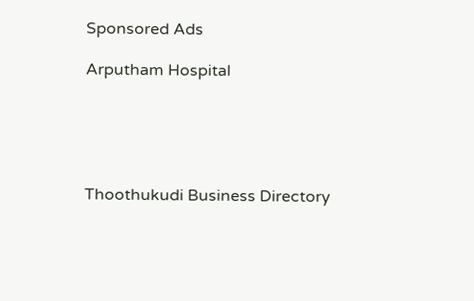Sponsored Ads

Arputham Hospital





Thoothukudi Business Directory